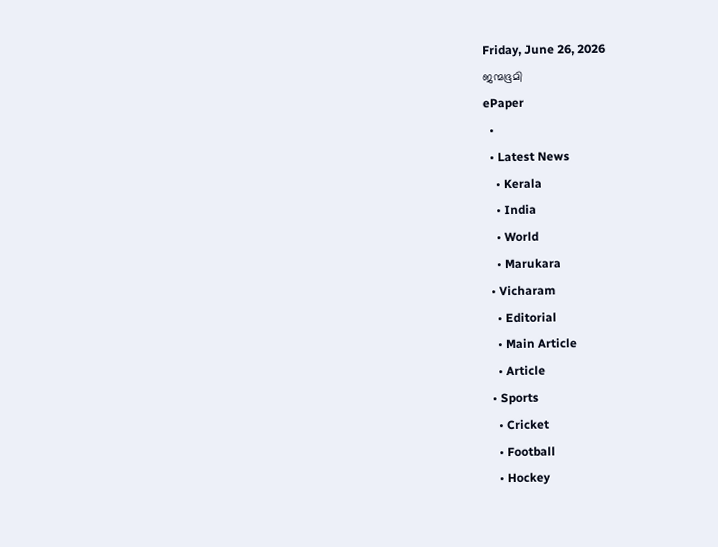Friday, June 26, 2026
ജന്മഭൂമി
ePaper
  •
  • Latest News
    • Kerala
    • India
    • World
    • Marukara
  • Vicharam
    • Editorial
    • Main Article
    • Article
  • Sports
    • Cricket
    • Football
    • Hockey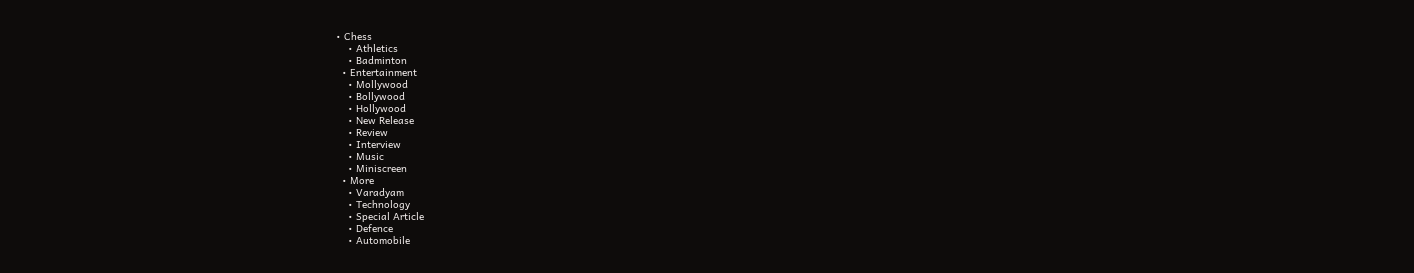• Chess
    • Athletics
    • Badminton
  • Entertainment
    • Mollywood
    • Bollywood
    • Hollywood
    • New Release
    • Review
    • Interview
    • Music
    • Miniscreen
  • More
    • Varadyam
    • Technology
    • Special Article
    • Defence
    • Automobile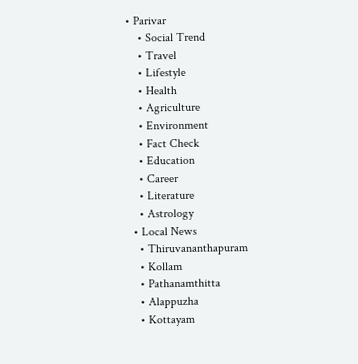• Parivar
    • Social Trend
    • Travel
    • Lifestyle
    • Health
    • Agriculture
    • Environment
    • Fact Check
    • Education
    • Career
    • Literature
    • Astrology
  • Local News
    • Thiruvananthapuram
    • Kollam
    • Pathanamthitta
    • Alappuzha
    • Kottayam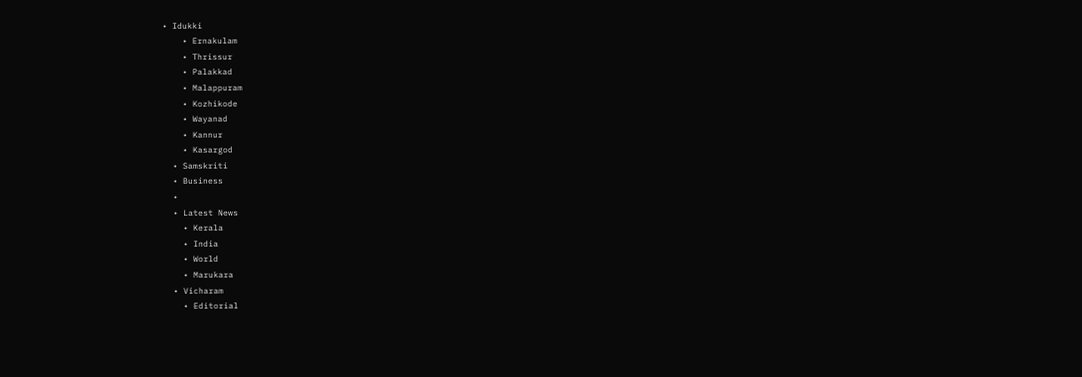• Idukki
    • Ernakulam
    • Thrissur
    • Palakkad
    • Malappuram
    • Kozhikode
    • Wayanad
    • Kannur
    • Kasargod
  • Samskriti
  • Business
  •
  • Latest News
    • Kerala
    • India
    • World
    • Marukara
  • Vicharam
    • Editorial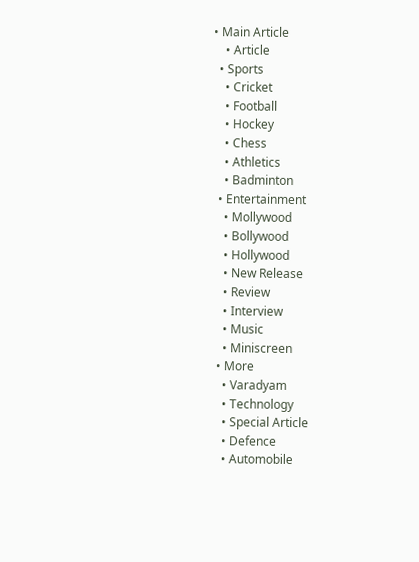• Main Article
    • Article
  • Sports
    • Cricket
    • Football
    • Hockey
    • Chess
    • Athletics
    • Badminton
  • Entertainment
    • Mollywood
    • Bollywood
    • Hollywood
    • New Release
    • Review
    • Interview
    • Music
    • Miniscreen
  • More
    • Varadyam
    • Technology
    • Special Article
    • Defence
    • Automobile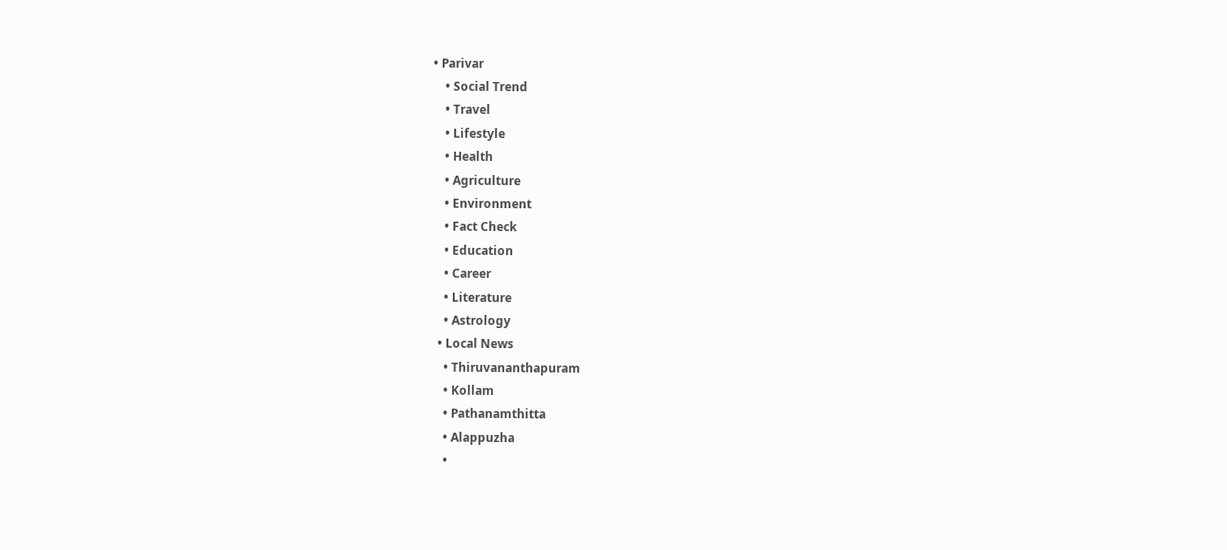• Parivar
    • Social Trend
    • Travel
    • Lifestyle
    • Health
    • Agriculture
    • Environment
    • Fact Check
    • Education
    • Career
    • Literature
    • Astrology
  • Local News
    • Thiruvananthapuram
    • Kollam
    • Pathanamthitta
    • Alappuzha
    •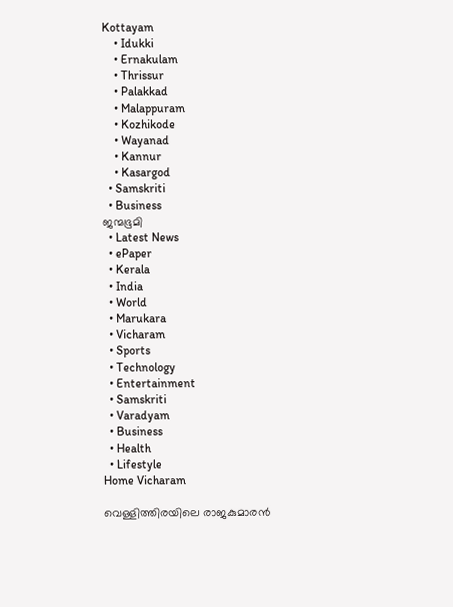Kottayam
    • Idukki
    • Ernakulam
    • Thrissur
    • Palakkad
    • Malappuram
    • Kozhikode
    • Wayanad
    • Kannur
    • Kasargod
  • Samskriti
  • Business
ജന്മഭൂമി
  • Latest News
  • ePaper
  • Kerala
  • India
  • World
  • Marukara
  • Vicharam
  • Sports
  • Technology
  • Entertainment
  • Samskriti
  • Varadyam
  • Business
  • Health
  • Lifestyle
Home Vicharam

വെള്ളിത്തിരയിലെ രാജകുമാരന്‍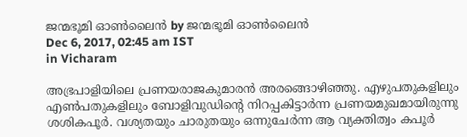ജന്മഭൂമി ഓണ്‍ലൈന്‍ by ജന്മഭൂമി ഓണ്‍ലൈന്‍
Dec 6, 2017, 02:45 am IST
in Vicharam

അഭ്രപാളിയിലെ പ്രണയരാജകുമാരന്‍ അരങ്ങൊഴിഞ്ഞു. എഴുപതുകളിലും എണ്‍പതുകളിലും ബോളിവുഡിന്റെ നിറപ്പകിട്ടാര്‍ന്ന പ്രണയമുഖമായിരുന്നു ശശികപൂര്‍. വശ്യതയും ചാരുതയും ഒന്നുചേര്‍ന്ന ആ വ്യക്തിത്വം കപൂര്‍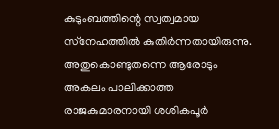കുടുംബത്തിന്റെ സ്വത്വമായ സ്‌നേഹത്തില്‍ കുതിര്‍ന്നതായിരുന്നു. അതുകൊണ്ടുതന്നെ ആരോടും അകലം പാലിക്കാത്ത രാജകുമാരനായി ശശികപൂര്‍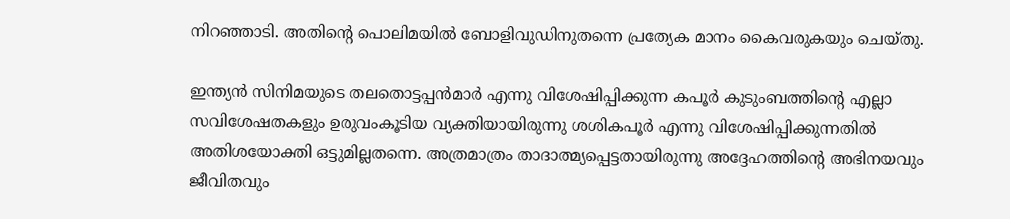നിറഞ്ഞാടി. അതിന്റെ പൊലിമയില്‍ ബോളിവുഡിനുതന്നെ പ്രത്യേക മാനം കൈവരുകയും ചെയ്തു.

ഇന്ത്യന്‍ സിനിമയുടെ തലതൊട്ടപ്പന്‍മാര്‍ എന്നു വിശേഷിപ്പിക്കുന്ന കപൂര്‍ കുടുംബത്തിന്റെ എല്ലാ സവിശേഷതകളും ഉരുവംകൂടിയ വ്യക്തിയായിരുന്നു ശശികപൂര്‍ എന്നു വിശേഷിപ്പിക്കുന്നതില്‍ അതിശയോക്തി ഒട്ടുമില്ലതന്നെ. അത്രമാത്രം താദാത്മ്യപ്പെട്ടതായിരുന്നു അദ്ദേഹത്തിന്റെ അഭിനയവും ജീവിതവും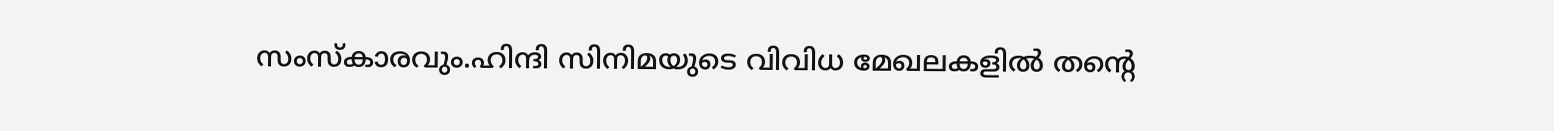സംസ്‌കാരവും.ഹിന്ദി സിനിമയുടെ വിവിധ മേഖലകളില്‍ തന്റെ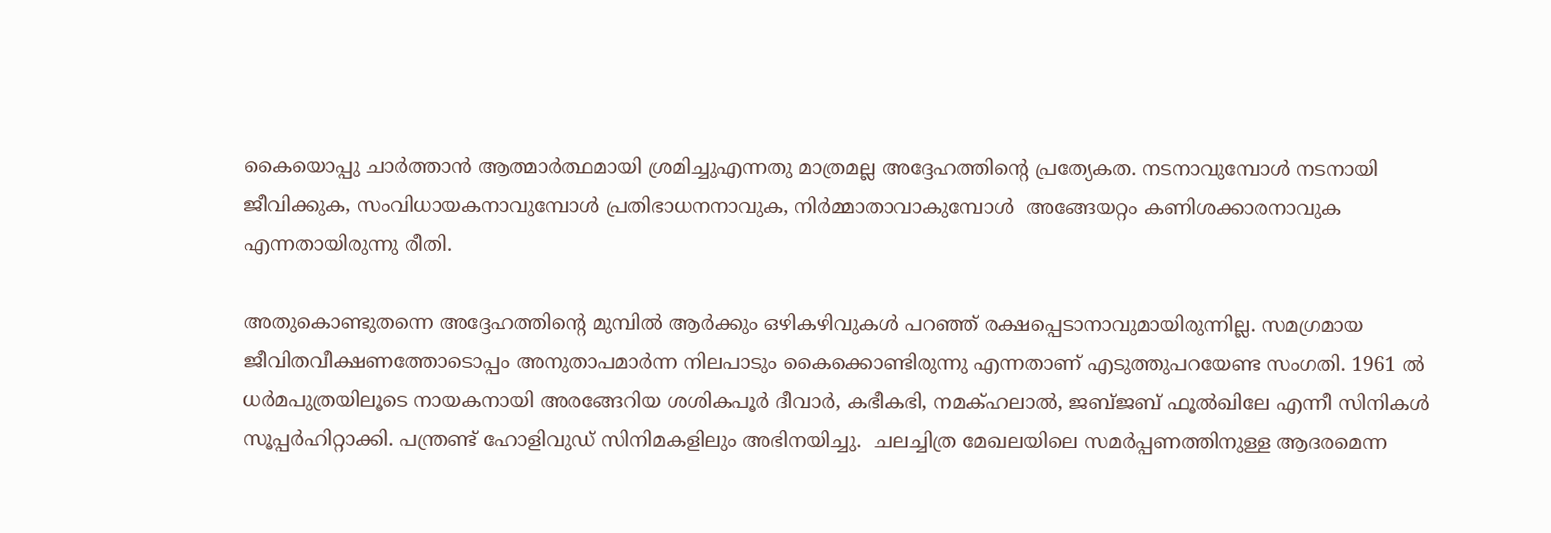കൈയൊപ്പു ചാര്‍ത്താന്‍ ആത്മാര്‍ത്ഥമായി ശ്രമിച്ചുഎന്നതു മാത്രമല്ല അദ്ദേഹത്തിന്റെ പ്രത്യേകത. നടനാവുമ്പോള്‍ നടനായി ജീവിക്കുക, സംവിധായകനാവുമ്പോള്‍ പ്രതിഭാധനനാവുക, നിര്‍മ്മാതാവാകുമ്പോള്‍  അങ്ങേയറ്റം കണിശക്കാരനാവുക എന്നതായിരുന്നു രീതി.

അതുകൊണ്ടുതന്നെ അദ്ദേഹത്തിന്റെ മുമ്പില്‍ ആര്‍ക്കും ഒഴികഴിവുകള്‍ പറഞ്ഞ് രക്ഷപ്പെടാനാവുമായിരുന്നില്ല. സമഗ്രമായ ജീവിതവീക്ഷണത്തോടൊപ്പം അനുതാപമാര്‍ന്ന നിലപാടും കൈക്കൊണ്ടിരുന്നു എന്നതാണ് എടുത്തുപറയേണ്ട സംഗതി. 1961 ല്‍ ധര്‍മപുത്രയിലൂടെ നായകനായി അരങ്ങേറിയ ശശികപൂര്‍ ദീവാര്‍, കഭീകഭി, നമക്ഹലാല്‍, ജബ്ജബ് ഫൂല്‍ഖിലേ എന്നീ സിനികള്‍ സൂപ്പര്‍ഹിറ്റാക്കി. പന്ത്രണ്ട് ഹോളിവുഡ് സിനിമകളിലും അഭിനയിച്ചു.  ചലച്ചിത്ര മേഖലയിലെ സമര്‍പ്പണത്തിനുള്ള ആദരമെന്ന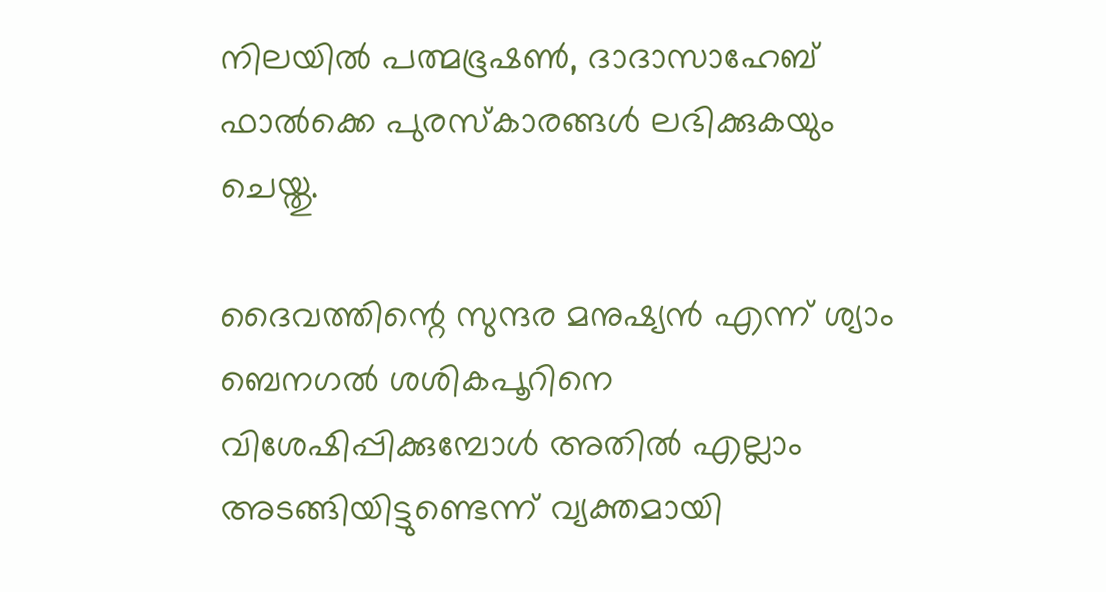നിലയില്‍ പത്മഭൂഷണ്‍, ദാദാസാഹേബ് ഫാല്‍ക്കെ പുരസ്‌കാരങ്ങള്‍ ലഭിക്കുകയും ചെയ്തു.

ദൈവത്തിന്റെ സുന്ദര മനുഷ്യന്‍ എന്ന് ശ്യാം ബെനഗല്‍ ശശികപൂറിനെ വിശേഷിപ്പിക്കുമ്പോള്‍ അതില്‍ എല്ലാം അടങ്ങിയിട്ടുണ്ടെന്ന് വ്യക്തമായി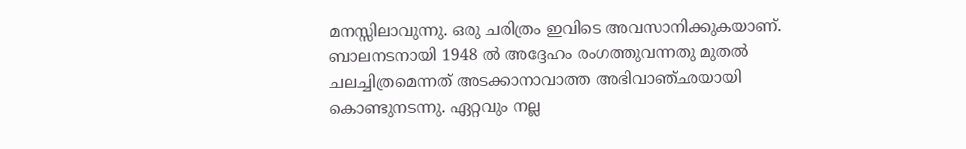മനസ്സിലാവുന്നു. ഒരു ചരിത്രം ഇവിടെ അവസാനിക്കുകയാണ്. ബാലനടനായി 1948 ല്‍ അദ്ദേഹം രംഗത്തുവന്നതു മുതല്‍ ചലച്ചിത്രമെന്നത് അടക്കാനാവാത്ത അഭിവാഞ്ഛയായി കൊണ്ടുനടന്നു. ഏറ്റവും നല്ല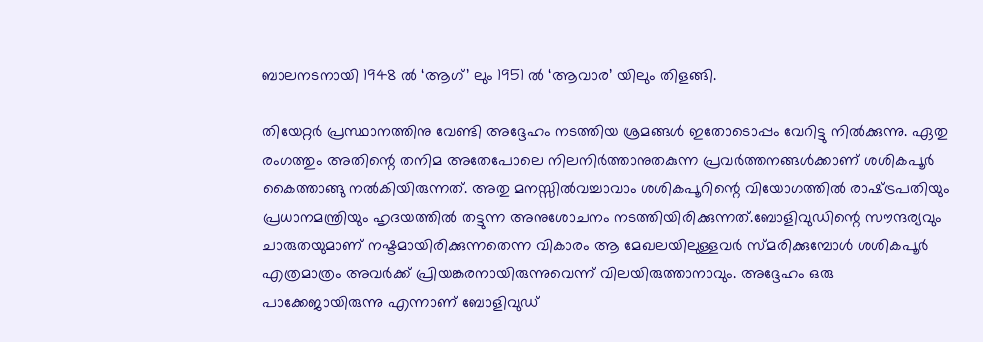ബാലനടനായി 1948 ല്‍ ‘ആഗ്’ ലും 1951 ല്‍ ‘ആവാര’ യിലും തിളങ്ങി.

തിയേറ്റര്‍ പ്രസ്ഥാനത്തിനു വേണ്ടി അദ്ദേഹം നടത്തിയ ശ്രമങ്ങള്‍ ഇതോടൊപ്പം വേറിട്ടു നില്‍ക്കുന്നു. ഏതു രംഗത്തും അതിന്റെ തനിമ അതേപോലെ നിലനിര്‍ത്താനുതകുന്ന പ്രവര്‍ത്തനങ്ങള്‍ക്കാണ് ശശികപൂര്‍ കൈത്താങ്ങു നല്‍കിയിരുന്നത്. അതു മനസ്സില്‍വച്ചാവാം ശശികപൂറിന്റെ വിയോഗത്തില്‍ രാഷ്‌ട്രപതിയും പ്രധാനമന്ത്രിയും ഹൃദയത്തില്‍ തട്ടുന്ന അനുശോചനം നടത്തിയിരിക്കുന്നത്.ബോളിവുഡിന്റെ സൗന്ദര്യവും ചാരുതയുമാണ് നഷ്ടമായിരിക്കുന്നതെന്ന വികാരം ആ മേഖലയിലുള്ളവര്‍ സ്മരിക്കുമ്പോള്‍ ശശികപൂര്‍ എത്രമാത്രം അവര്‍ക്ക് പ്രിയങ്കരനായിരുന്നുവെന്ന് വിലയിരുത്താനാവും. അദ്ദേഹം ഒരു പാക്കേജായിരുന്നു എന്നാണ് ബോളിവുഡ്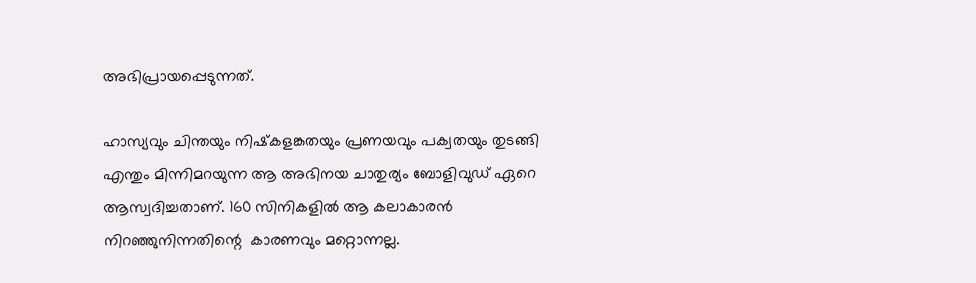അഭിപ്രായപ്പെടുന്നത്.

ഹാസ്യവും ചിന്തയും നിഷ്‌കളങ്കതയും പ്രണയവും പക്വതയും തുടങ്ങി എന്തും മിന്നിമറയുന്ന ആ അഭിനയ ചാതുര്യം ബോളിവുഡ് ഏറെ ആസ്വദിച്ചതാണ്. 160 സിനികളില്‍ ആ കലാകാരന്‍ നിറഞ്ഞുനിന്നതിന്റെ  കാരണവും മറ്റൊന്നല്ല.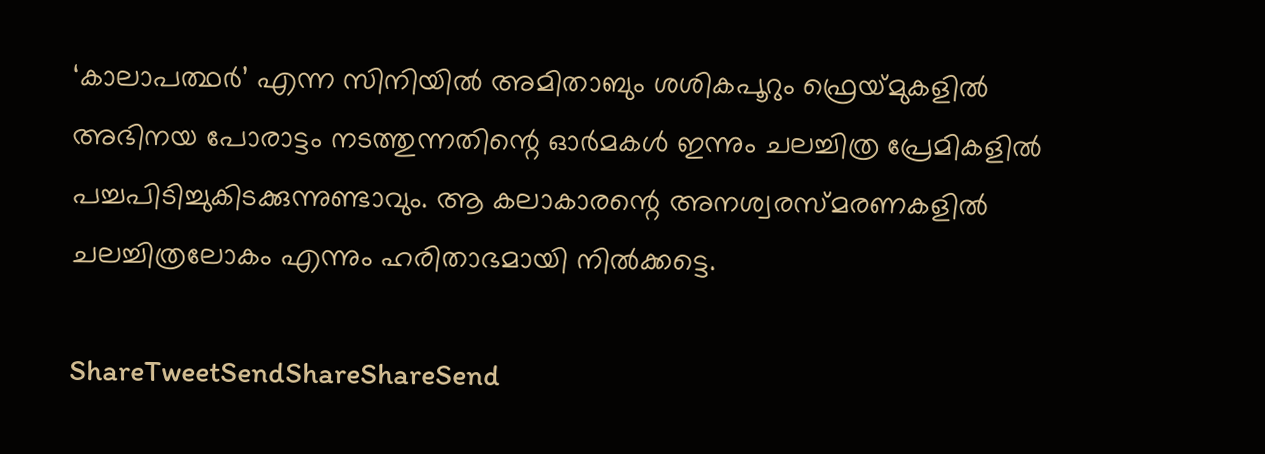‘കാലാപത്ഥര്‍’ എന്ന സിനിയില്‍ അമിതാബും ശശികപൂറും ഫ്രെയ്‌മുകളില്‍ അഭിനയ പോരാട്ടം നടത്തുന്നതിന്റെ ഓര്‍മകള്‍ ഇന്നും ചലച്ചിത്ര പ്രേമികളില്‍ പച്ചപിടിച്ചുകിടക്കുന്നുണ്ടാവും. ആ കലാകാരന്റെ അനശ്വരസ്മരണകളില്‍ ചലച്ചിത്രലോകം എന്നും ഹരിതാഭമായി നില്‍ക്കട്ടെ.

ShareTweetSendShareShareSend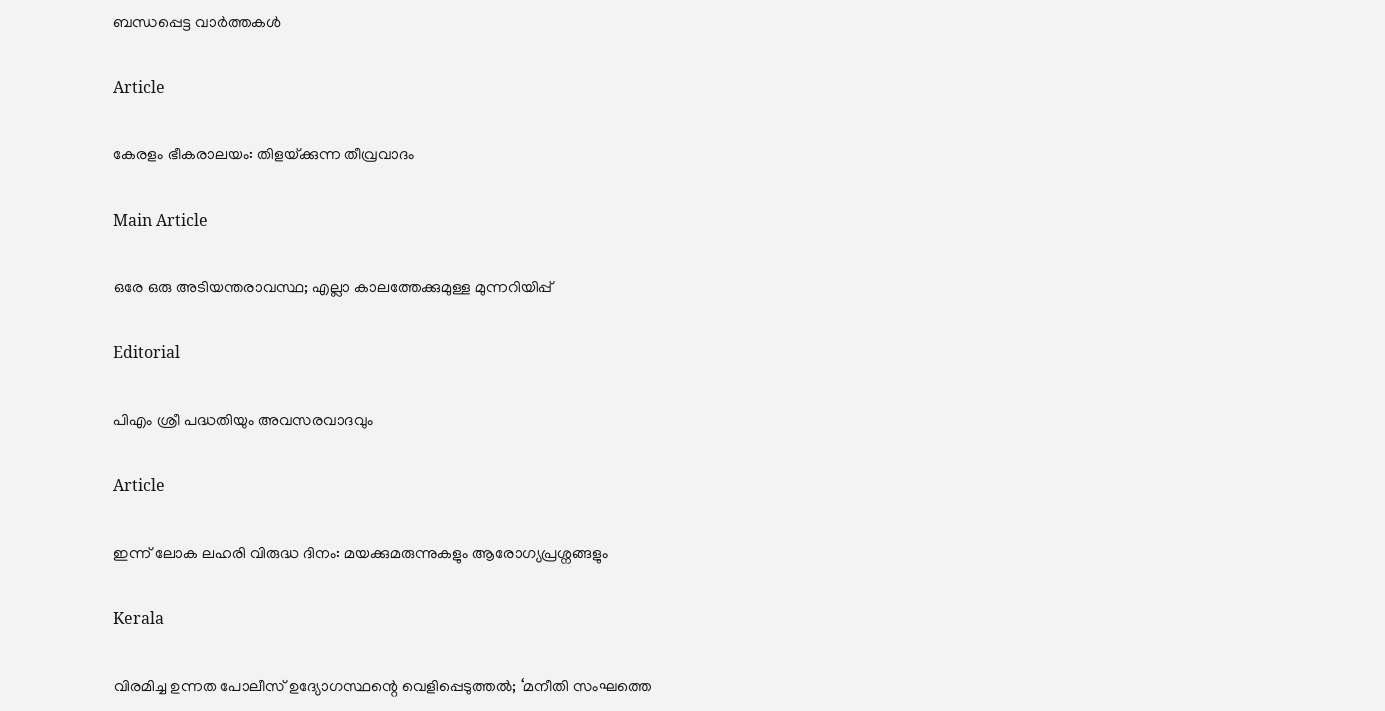ബന്ധപ്പെട്ട വാര്‍ത്തകള്‍

Article

കേരളം ഭീകരാലയം: തിളയ്‌ക്കുന്ന തീവ്രവാദം

Main Article

ഒരേ ഒരു അടിയന്തരാവസ്ഥ; എല്ലാ കാലത്തേക്കുമുള്ള മുന്നറിയിപ്പ്

Editorial

പിഎം ശ്രീ പദ്ധതിയും അവസരവാദവും

Article

ഇന്ന് ലോക ലഹരി വിരുദ്ധ ദിനം: മയക്കുമരുന്നുകളും ആരോഗ്യപ്രശ്നങ്ങളും

Kerala

വിരമിച്ച ഉന്നത പോലീസ് ഉദ്യോഗസ്ഥന്റെ വെളിപ്പെടുത്തല്‍; ‘മനീതി സംഘത്തെ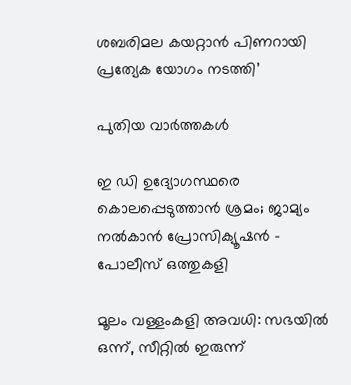ശബരിമല കയറ്റാന്‍ പിണറായി പ്രത്യേക യോഗം നടത്തി’

പുതിയ വാര്‍ത്തകള്‍

ഇ ഡി ഉദ്യോഗസ്ഥരെ കൊലപ്പെടുത്താന്‍ ശ്രമം; ജാമ്യം നല്‍കാന്‍ പ്രോസിക്യൂഷന്‍ – പോലീസ് ഒത്തുകളി

മൂലം വള്ളംകളി അവധി: സഭയില്‍ ഒന്ന്, സീറ്റില്‍ ഇരുന്ന്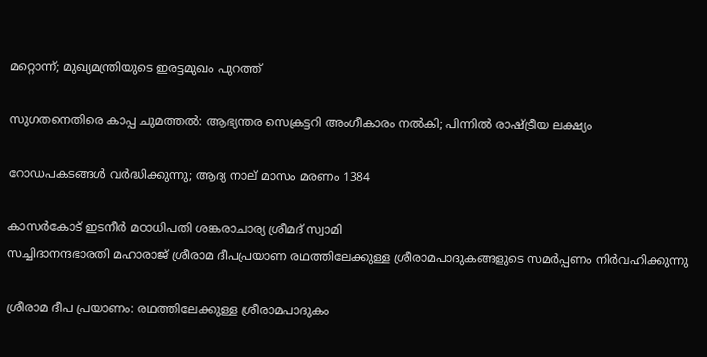മറ്റൊന്ന്; മുഖ്യമന്ത്രിയുടെ ഇരട്ടമുഖം പുറത്ത്

സുഗതനെതിരെ കാപ്പ ചുമത്തല്‍: ആഭ്യന്തര സെക്രട്ടറി അംഗീകാരം നല്‍കി; പിന്നില്‍ രാഷ്‌ട്രീയ ലക്ഷ്യം

റോഡപകടങ്ങള്‍ വര്‍ദ്ധിക്കുന്നു; ആദ്യ നാല് മാസം മരണം 1384

കാസര്‍കോട് ഇടനീര്‍ മഠാധിപതി ശങ്കരാചാര്യ ശ്രീമദ് സ്വാമി
സച്ചിദാനന്ദഭാരതി മഹാരാജ് ശ്രീരാമ ദീപപ്രയാണ രഥത്തിലേക്കുള്ള ശ്രീരാമപാദുകങ്ങളുടെ സമര്‍പ്പണം നിര്‍വഹിക്കുന്നു

ശ്രീരാമ ദീപ പ്രയാണം: രഥത്തിലേക്കുള്ള ശ്രീരാമപാദുകം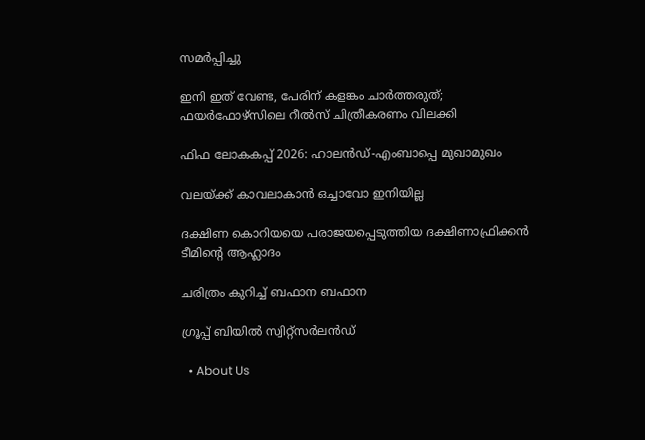സമര്‍പ്പിച്ചു

ഇനി ഇത് വേണ്ട, പേരിന് കളങ്കം ചാര്‍ത്തരുത്; ഫയര്‍ഫോഴ്‌സിലെ റീല്‍സ് ചിത്രീകരണം വിലക്കി

ഫിഫ ലോകകപ്പ് 2026: ഹാലന്‍ഡ്-എംബാപ്പെ മുഖാമുഖം

വലയ്‌ക്ക് കാവലാകാന്‍ ഒച്ചാവോ ഇനിയില്ല

ദക്ഷിണ കൊറിയയെ പരാജയപ്പെടുത്തിയ ദക്ഷിണാഫ്രിക്കന്‍ ടീമിന്റെ ആഹ്ലാദം

ചരിത്രം കുറിച്ച് ബഫാന ബഫാന

ഗ്രൂപ്പ് ബിയില്‍ സ്വിറ്റ്സര്‍ലന്‍ഡ്

  • About Us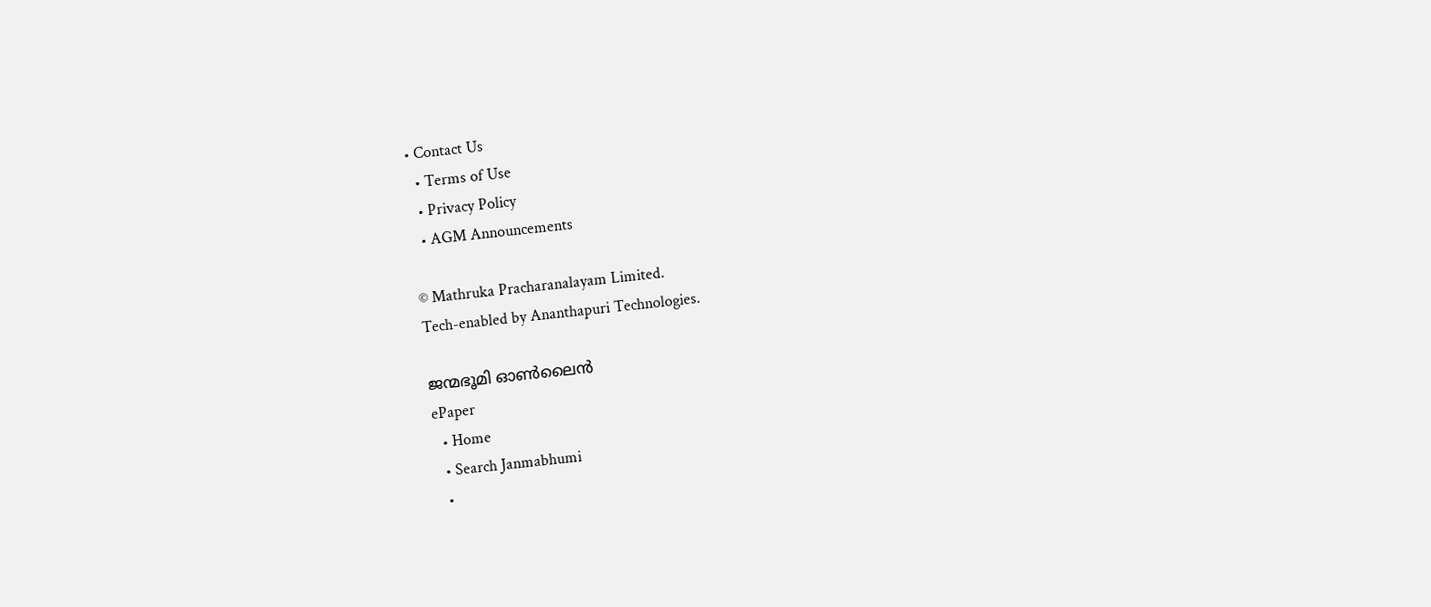• Contact Us
  • Terms of Use
  • Privacy Policy
  • AGM Announcements

© Mathruka Pracharanalayam Limited.
Tech-enabled by Ananthapuri Technologies.

ജന്മഭൂമി ഓണ്‍ലൈന്‍
ePaper
  • Home
  • Search Janmabhumi
  •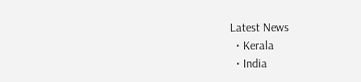Latest News
  • Kerala
  • India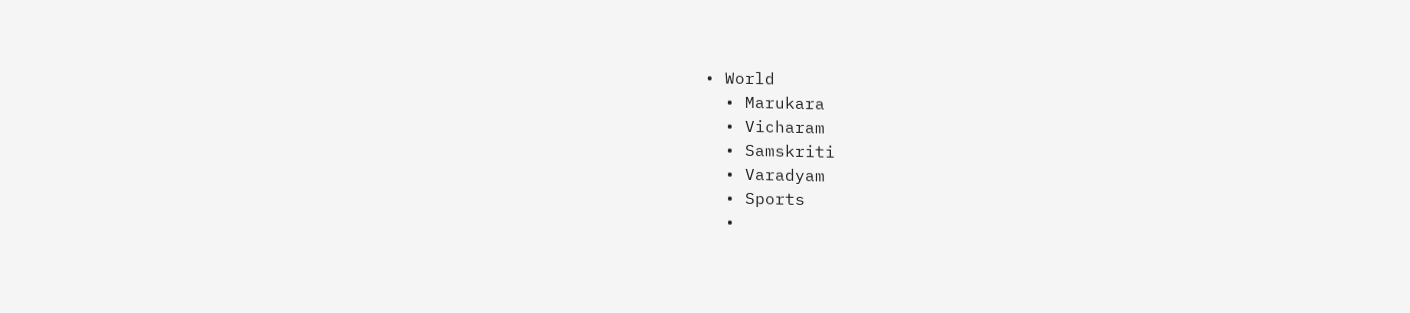• World
  • Marukara
  • Vicharam
  • Samskriti
  • Varadyam
  • Sports
  •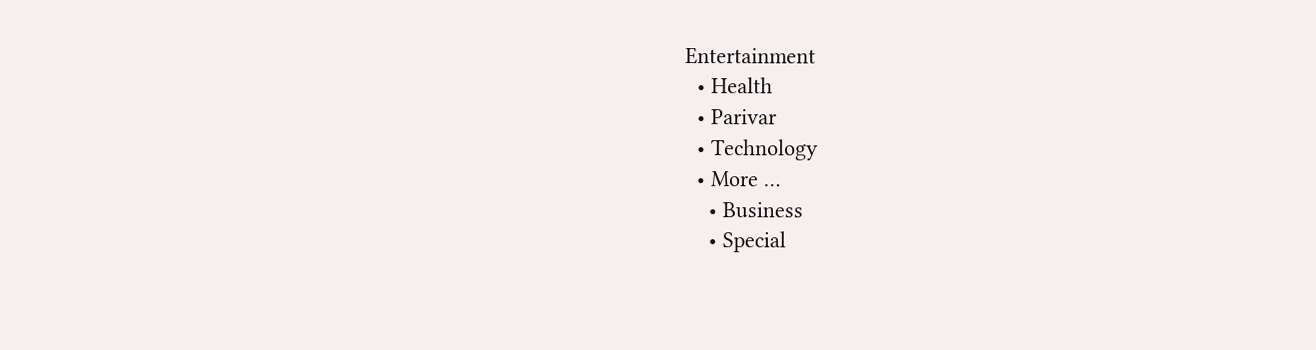Entertainment
  • Health
  • Parivar
  • Technology
  • More …
    • Business
    • Special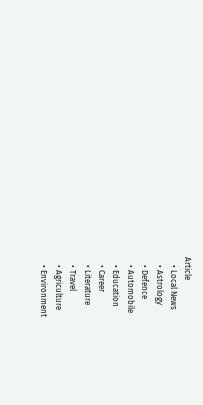Article
    • Local News
    • Astrology
    • Defence
    • Automobile
    • Education
    • Career
    • Literature
    • Travel
    • Agriculture
    • Environment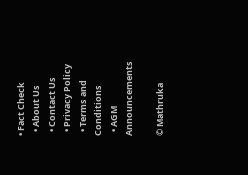• Fact Check
  • About Us
  • Contact Us
  • Privacy Policy
  • Terms and Conditions
  • AGM Announcements

© Mathruka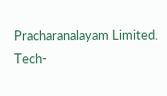Pracharanalayam Limited.
Tech-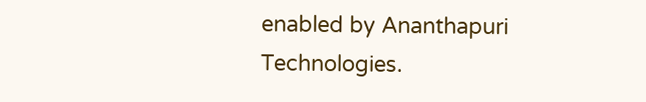enabled by Ananthapuri Technologies.